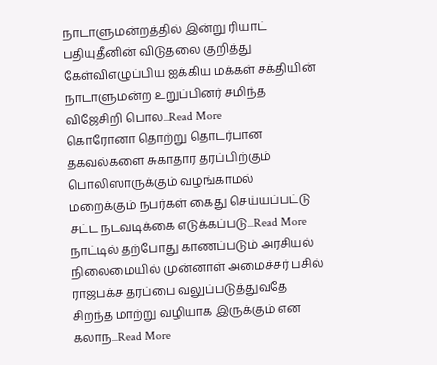நாடாளுமன்றத்தில் இன்று ரியாட் பதியுதீனின் விடுதலை குறித்து கேள்விஎழுப்பிய ஐக்கிய மக்கள் சக்தியின் நாடாளுமன்ற உறுப்பினர் சமிந்த விஜேசிறி பொல...Read More
கொரோனா தொற்று தொடர்பான தகவல்களை சுகாதார தரப்பிற்கும் பொலிஸாருக்கும் வழங்காமல் மறைக்கும் நபர்கள் கைது செய்யப்பட்டு சட்ட நடவடிக்கை எடுக்கப்படு...Read More
நாட்டில் தற்போது காணப்படும் அரசியல் நிலைமையில் முன்னாள் அமைச்சர் பசில் ராஜபக்ச தரப்பை வலுப்படுத்துவதே சிறந்த மாற்று வழியாக இருக்கும் என கலாந...Read More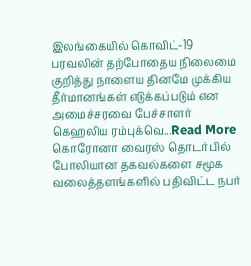இலங்கையில் கொவிட்-19 பரவலின் தற்போதைய நிலைமை குறித்து நாளைய தினமே முக்கிய தீர்மானங்கள் எடுக்கப்படும் என அமைச்சரவை பேச்சாளர் கெஹலிய ரம்புக்வெ...Read More
கொரோனா வைரஸ் தொடர்பில் போலியான தகவல்களை சமூக வலைத்தளங்களில் பதிவிட்ட நபர்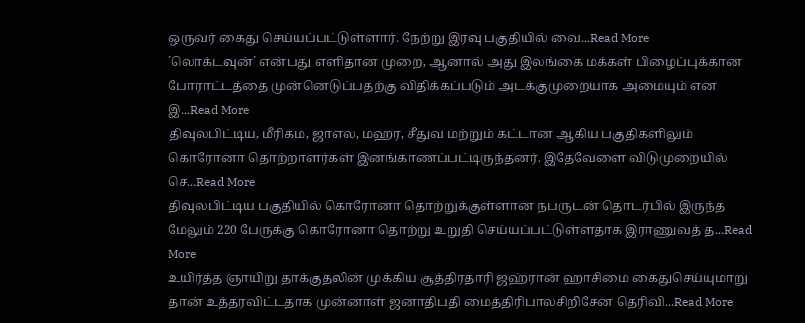ஒருவர் கைது செய்யப்பட்டுள்ளார். நேற்று இரவு பகுதியில் வை...Read More
´லொக்டவுன்´ என்பது எளிதான முறை, ஆனால் அது இலங்கை மக்கள் பிழைப்புக்கான போராட்டத்தை முன்னெடுப்பதற்கு விதிக்கப்படும் அடக்குமுறையாக அமையும் என இ...Read More
திவுலபிட்டிய, மீரிகம, ஜாஎல, மஹர, சீதுவ மற்றும் கட்டான ஆகிய பகுதிகளிலும் கொரோனா தொற்றாளர்கள் இனங்காணப்பட்டிருந்தனர். இதேவேளை விடுமுறையில் செ...Read More
திவுலபிட்டிய பகுதியில் கொரோனா தொற்றுக்குள்ளான நபருடன் தொடர்பில் இருந்த மேலும் 220 பேருக்கு கொரோனா தொற்று உறுதி செய்யப்பட்டுள்ளதாக இராணுவத் த...Read More
உயிர்த்த ஞாயிறு தாக்குதலின் முக்கிய சூத்திரதாரி ஜஹ்ரான் ஹாசிமை கைதுசெய்யுமாறு தான் உத்தரவிட்டதாக முன்னாள் ஜனாதிபதி மைத்திரிபாலசிறிசேன தெரிவி...Read More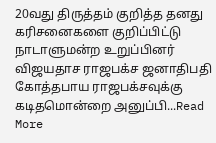20வது திருத்தம் குறித்த தனது கரிசனைகளை குறிப்பிட்டு நாடாளுமன்ற உறுப்பினர் விஜயதாச ராஜபக்ச ஜனாதிபதி கோத்தபாய ராஜபக்சவுக்கு கடிதமொன்றை அனுப்பி...Read More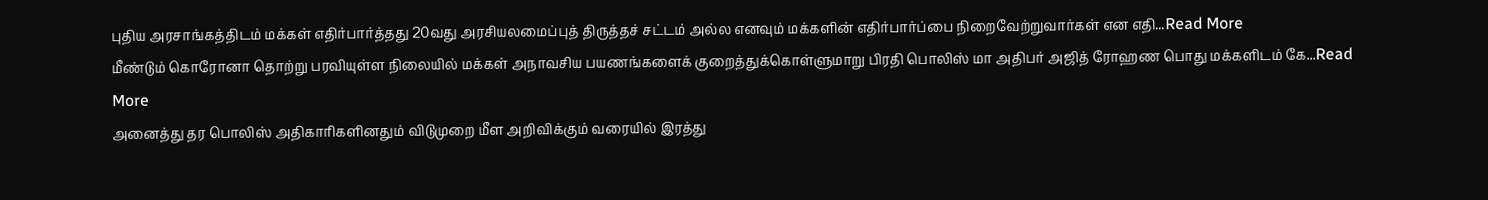புதிய அரசாங்கத்திடம் மக்கள் எதிர்பார்த்தது 20வது அரசியலமைப்புத் திருத்தச் சட்டம் அல்ல எனவும் மக்களின் எதிர்பார்ப்பை நிறைவேற்றுவார்கள் என எதி...Read More
மீண்டும் கொரோனா தொற்று பரவியுள்ள நிலையில் மக்கள் அநாவசிய பயணங்களைக் குறைத்துக்கொள்ளுமாறு பிரதி பொலிஸ் மா அதிபர் அஜித் ரோஹண பொது மக்களிடம் கே...Read More
அனைத்து தர பொலிஸ் அதிகாரிகளினதும் விடுமுறை மீள அறிவிக்கும் வரையில் இரத்து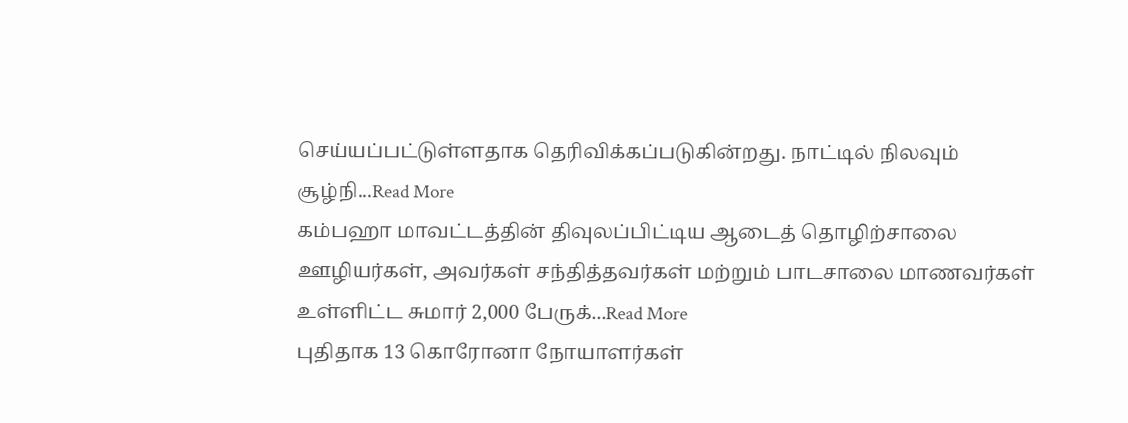செய்யப்பட்டுள்ளதாக தெரிவிக்கப்படுகின்றது. நாட்டில் நிலவும் சூழ்நி...Read More
கம்பஹா மாவட்டத்தின் திவுலப்பிட்டிய ஆடைத் தொழிற்சாலை ஊழியர்கள், அவர்கள் சந்தித்தவர்கள் மற்றும் பாடசாலை மாணவர்கள் உள்ளிட்ட சுமார் 2,000 பேருக்...Read More
புதிதாக 13 கொரோனா நோயாளர்கள்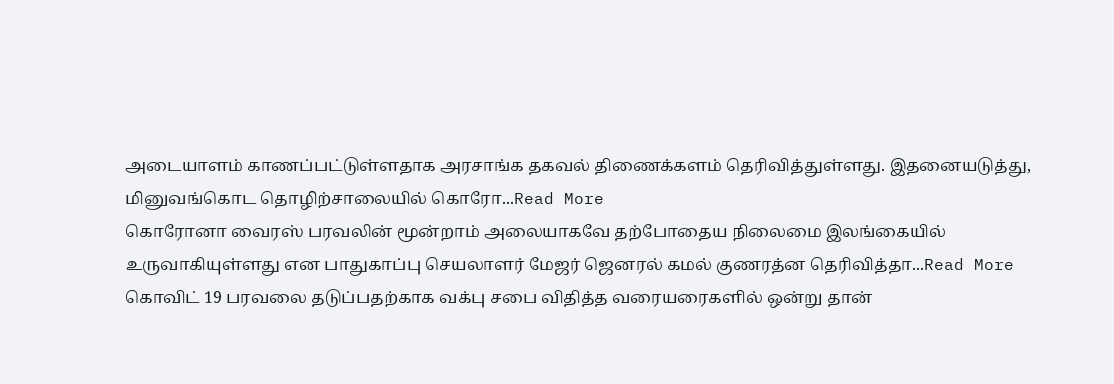அடையாளம் காணப்பட்டுள்ளதாக அரசாங்க தகவல் திணைக்களம் தெரிவித்துள்ளது. இதனையடுத்து, மினுவங்கொட தொழிற்சாலையில் கொரோ...Read More
கொரோனா வைரஸ் பரவலின் மூன்றாம் அலையாகவே தற்போதைய நிலைமை இலங்கையில் உருவாகியுள்ளது என பாதுகாப்பு செயலாளர் மேஜர் ஜெனரல் கமல் குணரத்ன தெரிவித்தா...Read More
கொவிட் 19 பரவலை தடுப்பதற்காக வக்பு சபை விதித்த வரையரைகளில் ஒன்று தான்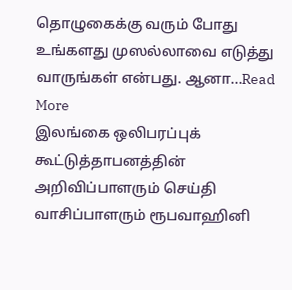தொழுகைக்கு வரும் போது உங்களது முஸல்லாவை எடுத்து வாருங்கள் என்பது. ஆனா...Read More
இலங்கை ஒலிபரப்புக் கூட்டுத்தாபனத்தின் அறிவிப்பாளரும் செய்தி வாசிப்பாளரும் ரூபவாஹினி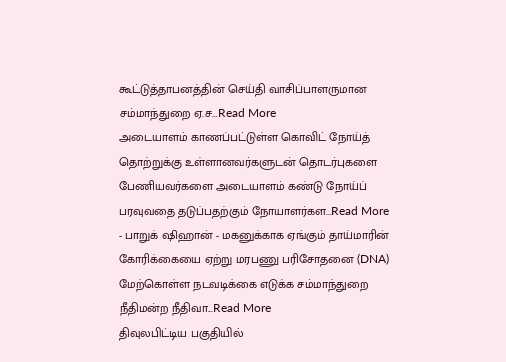கூட்டுத்தாபனத்தின் செய்தி வாசிப்பாளருமான சம்மாந்துறை ஏ.ச...Read More
அடையாளம் காணப்பட்டுள்ள கொவிட் நோய்த் தொற்றுக்கு உள்ளானவர்களுடன் தொடர்புகளை பேணியவர்களை அடையாளம் கண்டு நோய்ப் பரவுவதை தடுப்பதற்கும் நோயாளர்கள...Read More
- பாறுக் ஷிஹான் - மகனுக்காக ஏங்கும் தாய்மாரின் கோரிக்கையை ஏற்று மரபணு பரிசோதனை (DNA) மேற்கொள்ள நடவடிக்கை எடுக்க சம்மாந்துறை நீதிமன்ற நீதிவா...Read More
திவுலபிட்டிய பகுதியில்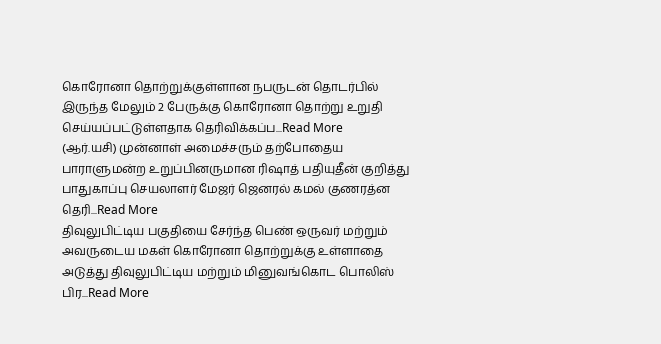கொரோனா தொற்றுக்குள்ளான நபருடன் தொடர்பில் இருந்த மேலும் 2 பேருக்கு கொரோனா தொற்று உறுதி செய்யப்பட்டுள்ளதாக தெரிவிக்கப்ப...Read More
(ஆர்.யசி) முன்னாள் அமைச்சரும் தற்போதைய பாராளுமன்ற உறுப்பினருமான ரிஷாத் பதியுதீன் குறித்து பாதுகாப்பு செயலாளர் மேஜர் ஜெனரல் கமல் குணரத்ன தெரி...Read More
திவுலுபிட்டிய பகுதியை சேர்ந்த பெண் ஒருவர் மற்றும் அவருடைய மகள் கொரோனா தொற்றுக்கு உள்ளாதை அடுத்து திவுலுபிட்டிய மற்றும் மினுவங்கொட பொலிஸ் பிர...Read More